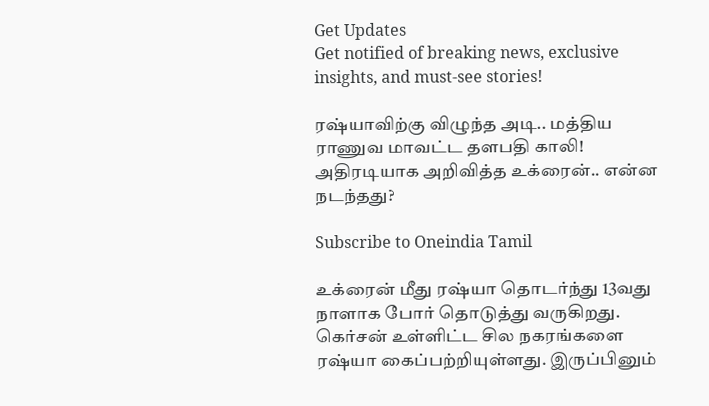Get Updates
Get notified of breaking news, exclusive insights, and must-see stories!

ரஷ்யாவிற்கு விழுந்த அடி.. மத்திய ராணுவ மாவட்ட தளபதி காலி! அதிரடியாக அறிவித்த உக்ரைன்.. என்ன நடந்தது?

Subscribe to Oneindia Tamil

உக்ரைன் மீது ரஷ்யா தொடர்ந்து 13வது நாளாக போர் தொடுத்து வருகிறது. கெர்சன் உள்ளிட்ட சில நகரங்களை ரஷ்யா கைப்பற்றியுள்ளது. இருப்பினும்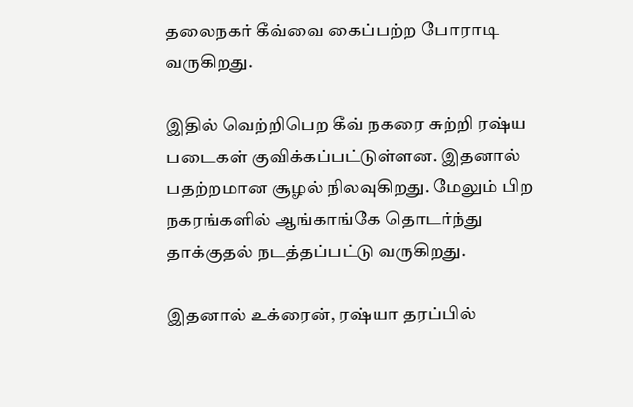தலைநகர் கீவ்வை கைப்பற்ற போராடி வருகிறது.

இதில் வெற்றிபெற கீவ் நகரை சுற்றி ரஷ்ய படைகள் குவிக்கப்பட்டுள்ளன. இதனால் பதற்றமான சூழல் நிலவுகிறது. மேலும் பிற நகரங்களில் ஆங்காங்கே தொடர்ந்து தாக்குதல் நடத்தப்பட்டு வருகிறது.

இதனால் உக்ரைன், ரஷ்யா தரப்பில்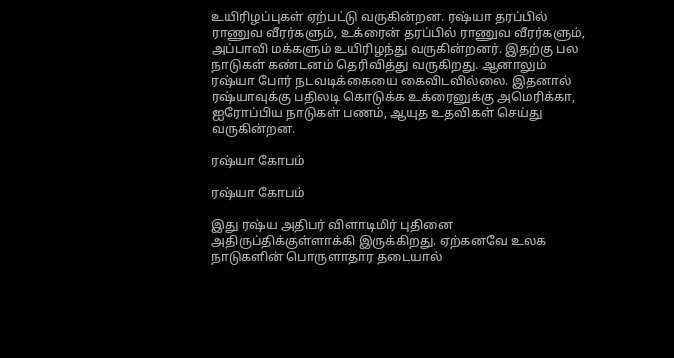உயிரிழப்புகள் ஏற்பட்டு வருகின்றன. ரஷ்யா தரப்பில் ராணுவ வீரர்களும், உக்ரைன் தரப்பில் ராணுவ வீரர்களும், அப்பாவி மக்களும் உயிரிழந்து வருகின்றனர். இதற்கு பல நாடுகள் கண்டனம் தெரிவித்து வருகிறது. ஆனாலும் ரஷ்யா போர் நடவடிக்கையை கைவிடவில்லை. இதனால் ரஷ்யாவுக்கு பதிலடி கொடுக்க உக்ரைனுக்கு அமெரிக்கா, ஐரோப்பிய நாடுகள் பணம், ஆயுத உதவிகள் செய்து வருகின்றன.

ரஷ்யா கோபம்

ரஷ்யா கோபம்

இது ரஷ்ய அதிபர் விளாடிமிர் புதினை அதிருப்திக்குள்ளாக்கி இருக்கிறது. ஏற்கனவே உலக நாடுகளின் பொருளாதார தடையால்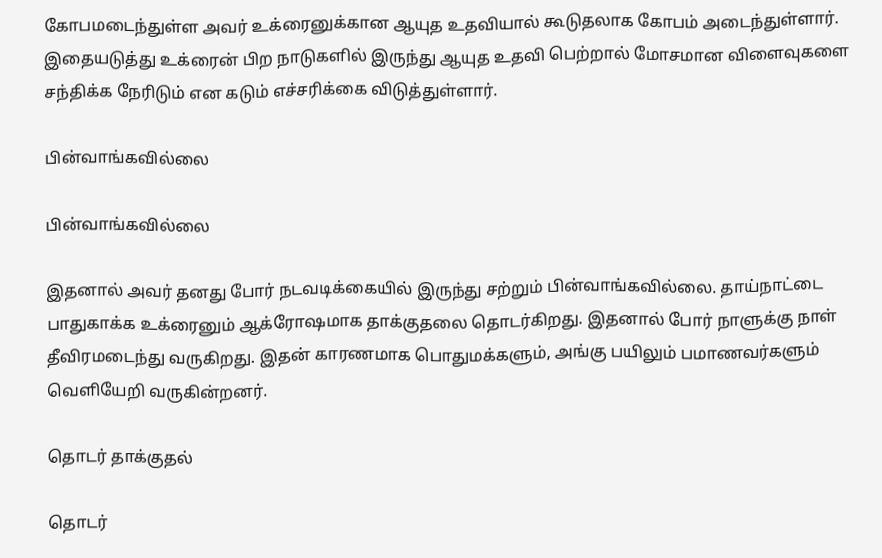கோபமடைந்துள்ள அவர் உக்ரைனுக்கான ஆயுத உதவியால் கூடுதலாக கோபம் அடைந்துள்ளார். இதையடுத்து உக்ரைன் பிற நாடுகளில் இருந்து ஆயுத உதவி பெற்றால் மோசமான விளைவுகளை சந்திக்க நேரிடும் என கடும் எச்சரிக்கை விடுத்துள்ளார்.

பின்வாங்கவில்லை

பின்வாங்கவில்லை

இதனால் அவர் தனது போர் நடவடிக்கையில் இருந்து சற்றும் பின்வாங்கவில்லை. தாய்நாட்டை பாதுகாக்க உக்ரைனும் ஆக்ரோஷமாக தாக்குதலை தொடர்கிறது. இதனால் போர் நாளுக்கு நாள் தீவிரமடைந்து வருகிறது. இதன் காரணமாக பொதுமக்களும், அங்கு பயிலும் பமாணவர்களும் வெளியேறி வருகின்றனர்.

தொடர் தாக்குதல்

தொடர்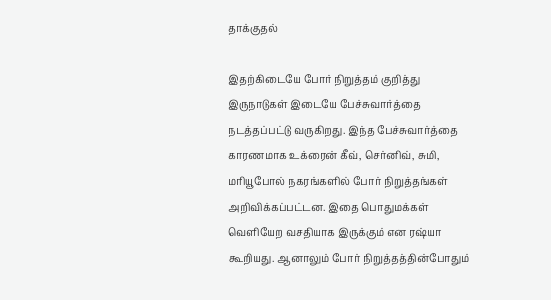தாக்குதல்

இதற்கிடையே போர் நிறுத்தம் குறித்து இருநாடுகள் இடையே பேச்சுவார்த்தை நடத்தப்பட்டு வருகிறது. இந்த பேச்சுவார்த்தை காரணமாக உக்ரைன் கீவ், செர்னிவ், சுமி, மரியூபோல் நகரங்களில் போர் நிறுத்தங்கள் அறிவிக்கப்பட்டன. இதை பொதுமக்கள் வெளியேற வசதியாக இருக்கும் என ரஷ்யா கூறியது. ஆனாலும் போர் நிறுத்தத்தின்போதும்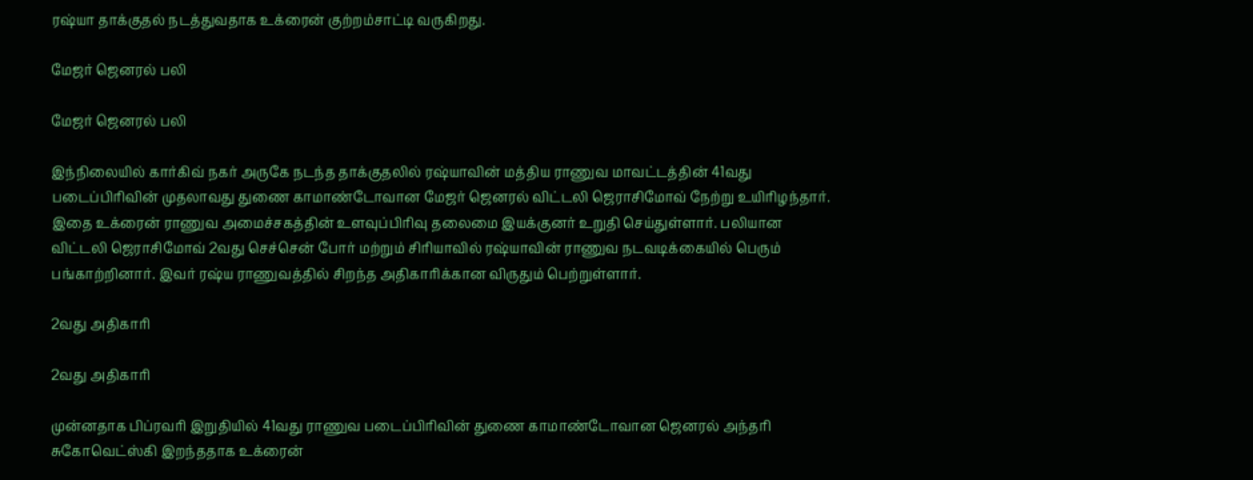ரஷ்யா தாக்குதல் நடத்துவதாக உக்ரைன் குற்றம்சாட்டி வருகிறது.

மேஜர் ஜெனரல் பலி

மேஜர் ஜெனரல் பலி

இந்நிலையில் கார்கிவ் நகர் அருகே நடந்த தாக்குதலில் ரஷ்யாவின் மத்திய ராணுவ மாவட்டத்தின் 41வது படைப்பிரிவின் முதலாவது துணை காமாண்டோவான மேஜர் ஜெனரல் விட்டலி ஜெராசிமோவ் நேற்று உயிரிழந்தார். இதை உக்ரைன் ராணுவ அமைச்சகத்தின் உளவுப்பிரிவு தலைமை இயக்குனர் உறுதி செய்துள்ளார். பலியான விட்டலி ஜெராசிமோவ் 2வது செச்சென் போர் மற்றும் சிரியாவில் ரஷ்யாவின் ராணுவ நடவடிக்கையில் பெரும் பங்காற்றினார். இவர் ரஷ்ய ராணுவத்தில் சிறந்த அதிகாரிக்கான விருதும் பெற்றுள்ளார்.

2வது அதிகாரி

2வது அதிகாரி

முன்னதாக பிப்ரவரி இறுதியில் 41வது ராணுவ படைப்பிரிவின் துணை காமாண்டோவான ஜெனரல் அந்தரி சுகோவெட்ஸ்கி இறந்ததாக உக்ரைன்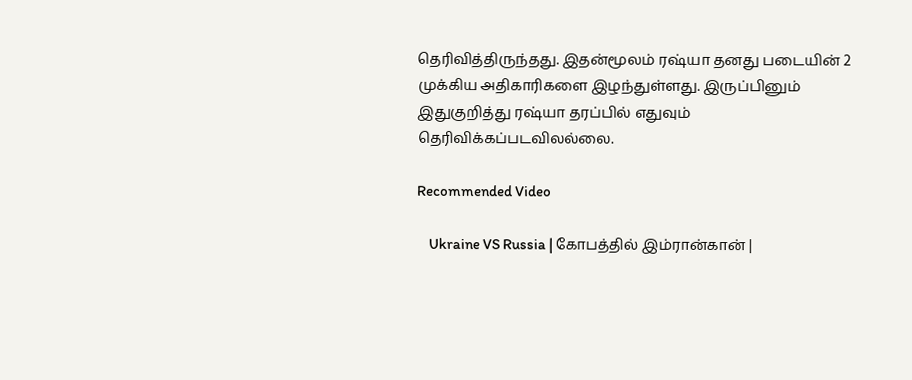தெரிவித்திருந்தது. இதன்மூலம் ரஷ்யா தனது படையின் 2 முக்கிய அதிகாரிகளை இழந்துள்ளது. இருப்பினும் இதுகுறித்து ரஷ்யா தரப்பில் எதுவும் தெரிவிக்கப்படவிலல்லை.

Recommended Video

    Ukraine VS Russia | கோபத்தில் இம்ரான்கான் |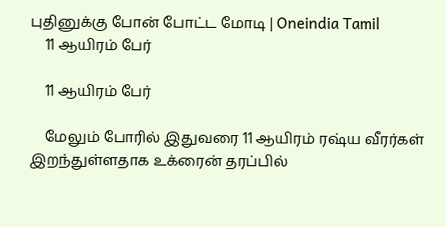புதினுக்கு போன் போட்ட மோடி | Oneindia Tamil
    11 ஆயிரம் பேர்

    11 ஆயிரம் பேர்

    மேலும் போரில் இதுவரை 11 ஆயிரம் ரஷ்ய வீரர்கள் இறந்துள்ளதாக உக்ரைன் தரப்பில்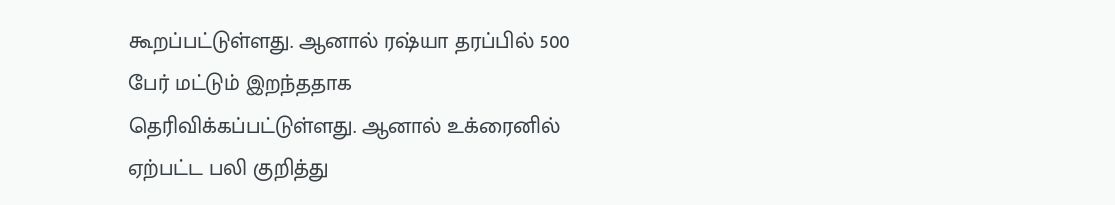கூறப்பட்டுள்ளது. ஆனால் ரஷ்யா தரப்பில் 500 பேர் மட்டும் இறந்ததாக தெரிவிக்கப்பட்டுள்ளது. ஆனால் உக்ரைனில் ஏற்பட்ட பலி குறித்து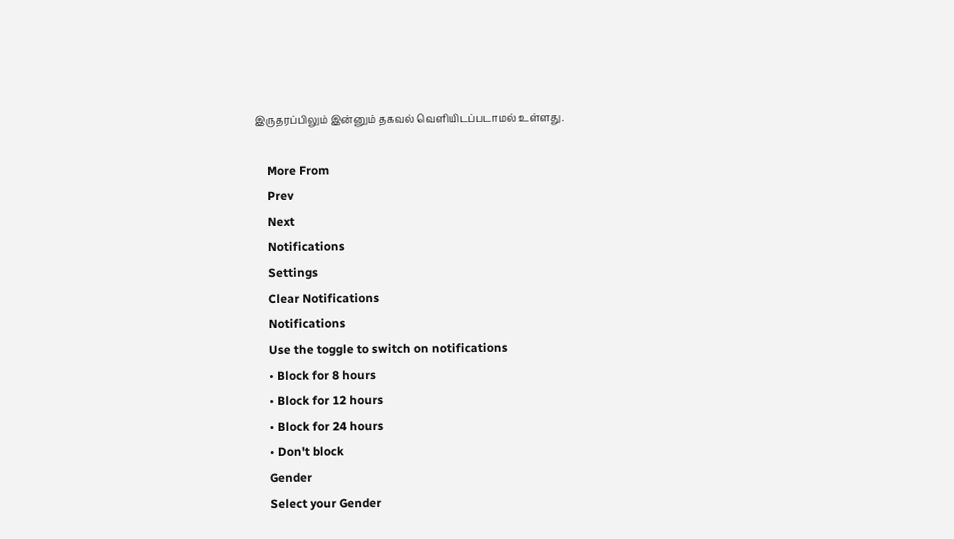இருதரப்பிலும் இன்னும் தகவல் வெளியிடப்படாமல் உள்ளது.

    More From
    Prev
    Next
    Notifications
    Settings
    Clear Notifications
    Notifications
    Use the toggle to switch on notifications
    • Block for 8 hours
    • Block for 12 hours
    • Block for 24 hours
    • Don't block
    Gender
    Select your Gender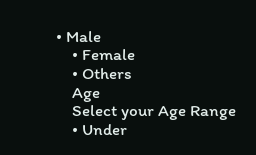• Male
    • Female
    • Others
    Age
    Select your Age Range
    • Under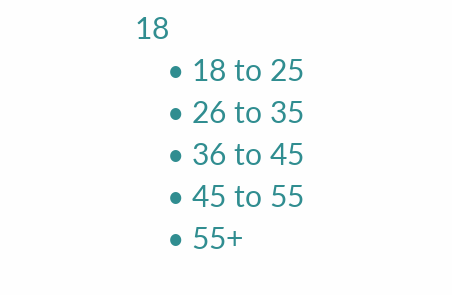18
    • 18 to 25
    • 26 to 35
    • 36 to 45
    • 45 to 55
    • 55+